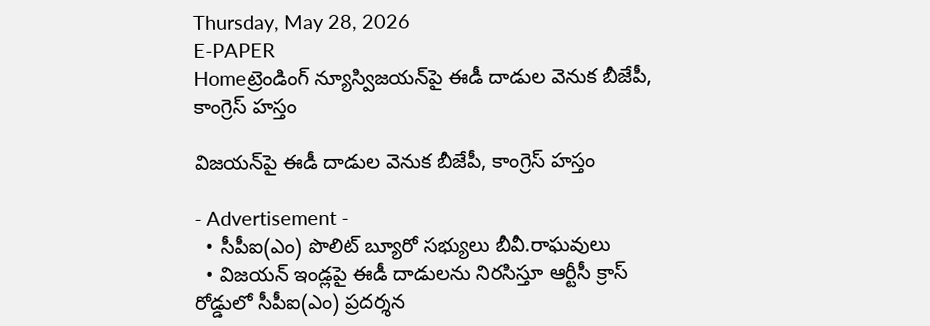Thursday, May 28, 2026
E-PAPER
Homeట్రెండింగ్ న్యూస్విజయన్‌‌పై ఈడీ దాడుల వెనుక బీజేపీ, కాంగ్రెస్‌ హస్తం

విజయన్‌‌పై ఈడీ దాడుల వెనుక బీజేపీ, కాంగ్రెస్‌ హస్తం

- Advertisement -
  • సీపీఐ(ఎం) పొలిట్‌ బ్యూరో సభ్యులు బీవీ.రాఘవులు
  • విజ‌య‌న్ ఇండ్ల‌పై ఈడీ దాడుల‌ను నిర‌సిస్తూ ఆర్టీసీ క్రాస్ రోడ్డులో సీపీఐ(ఎం) ప్ర‌ద‌ర్శ‌న‌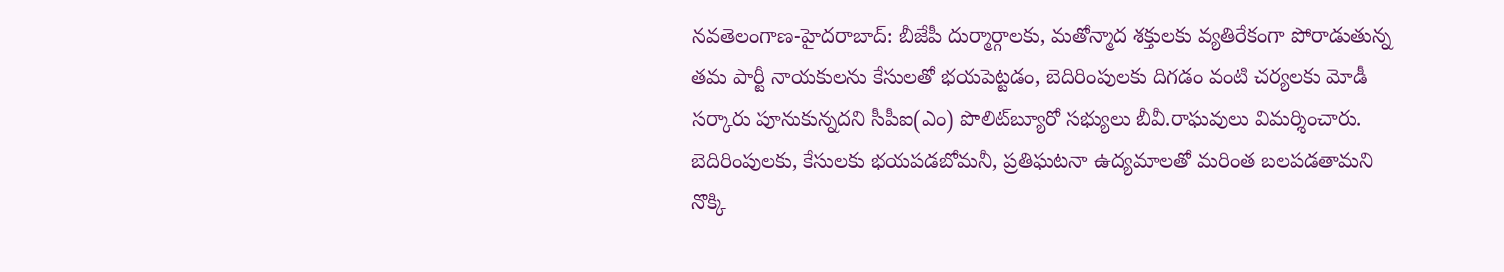న‌వ‌తెలంగాణ‌-హైద‌రాబాద్‌: బీజేపీ దుర్మార్గాలకు, మతోన్మాద శక్తులకు వ్యతిరేకంగా పోరాడుతున్న తమ పార్టీ నాయకులను కేసులతో భయపెట్టడం, బెదిరింపులకు దిగడం వంటి చర్యలకు మోడీ సర్కారు పూనుకున్నదని సీపీఐ(ఎం) పొలిట్‌బ్యూరో సభ్యులు బీవీ.రాఘవులు విమర్శించారు. బెదిరింపులకు, కేసులకు భయపడబోమనీ, ప్రతిఘటనా ఉద్యమాలతో మరింత బలపడతామని నొక్కి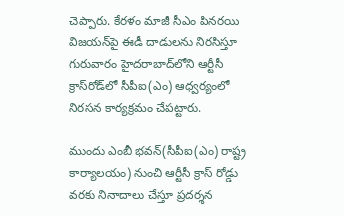చెప్పారు. కేరళం మాజీ సీఎం పినరయి విజయన్‌‌పై ఈడీ దాడులను నిరసిస్తూ గురువారం హైదరాబాద్‌‌లోని ఆర్టీసీ క్రాస్‌‌రోడ్‌‌లో సీపీఐ(ఎం) ఆధ్వర్యంలో నిరసన కార్యక్రమం చేపట్టారు.

ముందు ఎంబీ భవన్‌(సీపీఐ(ఎం) రాష్ట్ర కార్యాలయం) నుంచి ఆర్టీసీ క్రాస్‌ ‌రోడ్డు వరకు నినాదాలు చేస్తూ ప్రదర్శన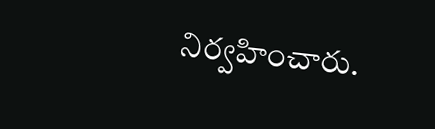నిర్వహించారు.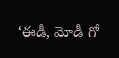‘ఈడీ, మోడీ గో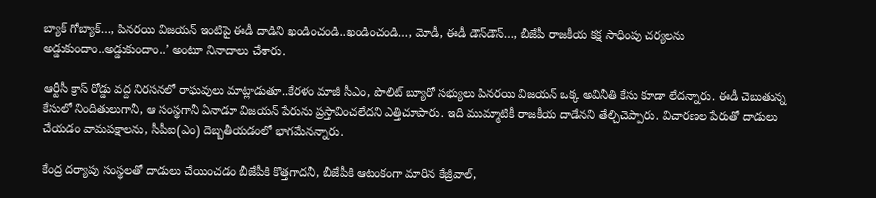బ్యాక్‌ గోబ్యాక్‌…, పినరయి విజయన్‌ ఇంటిపై ఈడీ దాడిని ఖండించండి..ఖండించండి…, మోడీ, ఈడీ డౌన్‌‌డౌన్‌…, బీజేపీ రాజకీయ కక్ష‍ సాధింపు చర్యలను అడ్డుకుందాం..అడ్డుకుందాం..’ అంటూ నినాదాలు చేశారు.

ఆర్టీసీ క్రాస్‌ రోడ్డు వద్ద నిరసనలో రాఘవులు మాట్లాడుతూ..కేరళం మాజీ సీఎం, పొలిట్‌ ‌బ్యూరో సభ్యులు పినరయి విజయన్‌ ఒక్క అవినీతి కేసు కూడా లేదన్నారు. ఈడీ చెబుతున్న కేసులో నిందితులుగానీ, ఆ సంస్థగానీ ఏనాడూ విజయన్‌ ‌పేరును ప్రస్తావించలేదని ఎత్తిచూపారు. ఇది ముమ్మాటికీ రాజకీయ దాడేనని తేల్చిచెప్పారు. విచారణల పేరుతో దాడులు చేయడం వామపక్ష‍ాలను, సీపీఐ(ఎం) దెబ్బతీయడంలో భాగమేనన్నారు.

కేంద్ర దర్యాపు సంస్థలతో దాడులు చేయించడం బీజేపీకి కొత్తగాదనీ, బీజేపీకి ఆటంకంగా మారిన కేజ్రీవాల్‌,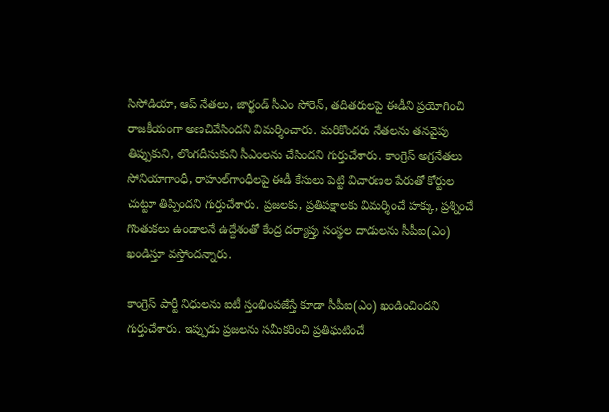సిసోడియా, ఆప్‌ ‌నేతలు, జార్ఖండ్‌ ‌సీఎం సోరెన్‌‌, తదితరులపై ఈడీని ప్రయోగించి రాజకీయంగా అణచివేసిందని విమర్శించారు. మరికొందరు నేతలను తనవైపు తిప్పుకుని, లొంగదీసుకుని సీఎంలను చేసిందని గుర్తుచేశారు. కాంగ్రెస్‌ అగ్రనేతలు సోనియాగాంధీ, రాహుల్‌‌గాంధీలపై ఈడీ కేసులు పెట్టి విచారణల పేరుతో కోర్టుల చుట్టూ తిప్పిందని గుర్తుచేశారు. ప్రజలకు, ప్రతిపక్ష‍ాలకు విమర్శించే హక్కు, ప్రశ్నించే గొంతుకలు ఉండాలనే ఉద్దేశంతో కేంద్ర దర్యాప్తు సంస్థల దాడులను సీపీఐ(ఎం) ఖండిస్తూ వస్తోందన్నారు.

కాంగ్రెస్‌ ‌పార్టీ నిధులను ఐటీ స్తంభింపజేస్తే కూడా సీపీఐ(ఎం) ఖండించిందని గుర్తుచేశారు. ఇప్పుడు ప్రజలను సమీకరించి ప్రతిఘటించే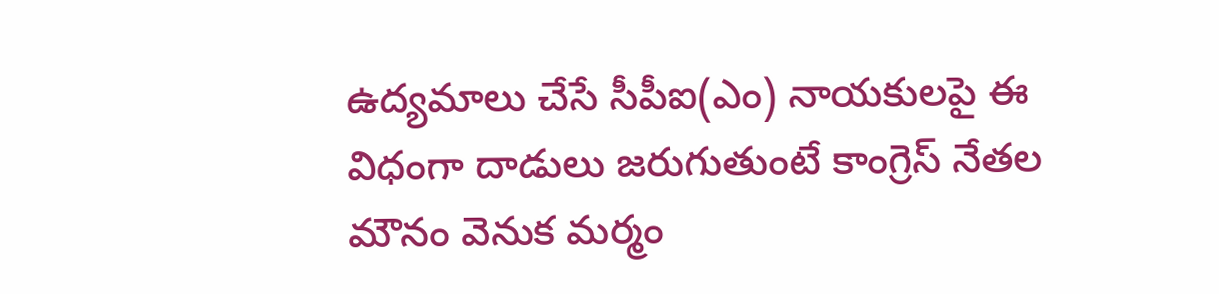ఉద్యమాలు చేసే సీపీఐ(ఎం) నాయకులపై ఈ విధంగా దాడులు జరుగుతుంటే కాంగ్రెస్‌ ‌నేతల మౌనం వెనుక మర్మం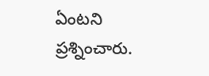ఏంటని ప్రశ్నించారు.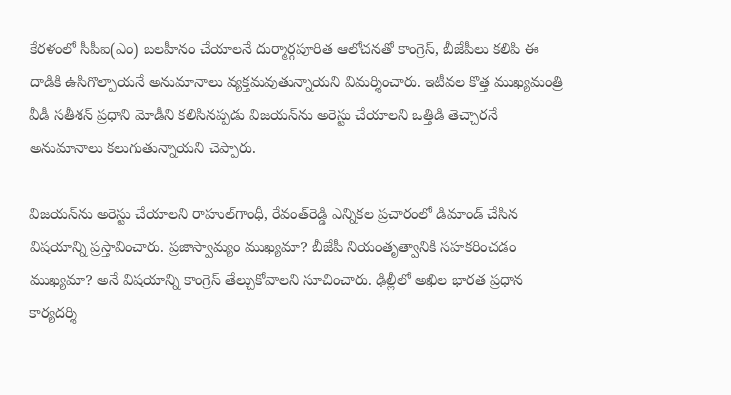కేరళంలో సీపీఐ(ఎం) బలహీనం చేయాలనే దుర్మార్గపూరిత ఆలోచనతో కాంగ్రెస్‌, బీజేపీలు కలిపి ఈ దాడికి ఉసిగొల్పాయనే అనుమానాలు వ్యక్తమవుతున్నాయని విమర్శించారు. ఇటీవల కొత్త ముఖ్యమంత్రి వీడీ సతీశన్‌ ప్రధాని ‌మోడీని కలిసినప్పడు విజయన్‌‌ను అరెస్టు చేయాలని ఒత్తిడి తెచ్చారనే అనుమానాలు కలుగుతున్నాయని చెప్పారు.

విజయన్‌‌ను అరెస్టు చేయాలని రాహుల్‌‌గాంధీ, రేవంత్‌‌రెడ్డి ఎన్నికల ప్రచారంలో డిమాండ్‌ ‌చేసిన విషయాన్ని ప్రస్తావించారు. ప్రజాస్వామ్యం ముఖ్యమా? బీజేపీ నియంతృత్వానికి సహకరించడం ముఖ్యమా? అనే విషయాన్ని కాంగ్రెస్‌ ‌తేల్చుకోవాలని సూచించారు. ఢిల్లీలో అఖిల భారత ప్రధాన కార్యదర్శి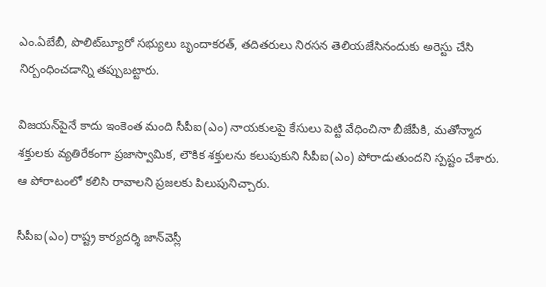ఎం.ఏబేబీ, పొలిట్‌‌బ్యూరో సభ్యులు బృందాకరత్‌, తదితరులు నిరసన తెలియజేసినందుకు అరెస్టు చేసి నిర్బంధించడాన్ని తప్పుబట్టారు.

విజయన్‌‌పైనే కాదు ఇంకెంత మంది సీపీఐ(ఎం) నాయకులపై కేసులు పెట్టి వేధించినా బీజేపీకి, మతోన్మాద శక్తులకు వ్యతిరేకంగా ప్రజాస్వామిక, లౌకిక శక్తులను కలుపుకుని సీపీఐ(ఎం) పోరాడుతుందని స్పష్టం చేశారు. ఆ పోరాటంలో కలిసి రావాలని ప్రజలకు పిలుపునిచ్చారు.

సీపీఐ(ఎం) రాష్ట్ర కార్యదర్శి జాన్‌‌వెస్లీ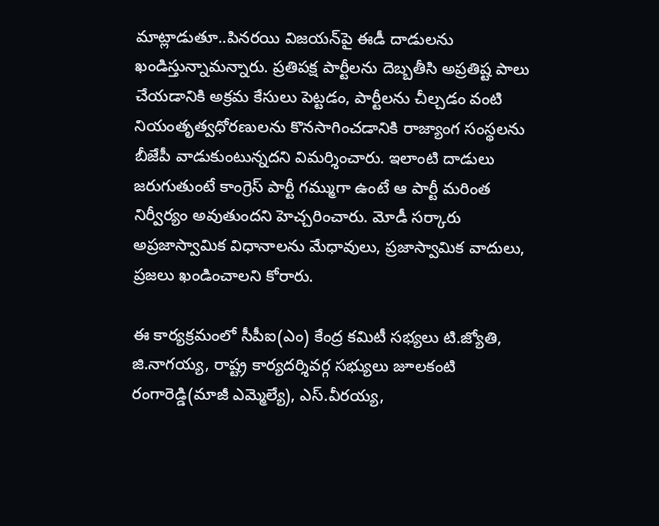మాట్లాడుతూ..పినరయి విజయన్‌‌పై ఈడీ దాడులను ఖండిస్తున్నామన్నారు. ప్రతిపక్ష‍ పార్టీలను దెబ్బతీసి అప్రతిష్ట పాలు చేయడానికి అక్రమ కేసులు పెట్టడం, పార్టీలను చీల్చడం వంటి నియంతృత్వధోరణులను కొనసాగించడానికి రాజ్యాంగ సంస్థలను బీజేపీ వాడుకుంటున్నదని విమర్శించారు. ఇలాంటి దాడులు జరుగుతుంటే కాంగ్రెస్‌ ‌పార్టీ గమ్ముగా ఉంటే ఆ పార్టీ మరింత నిర్వీర్యం అవుతుందని హెచ్చరించారు. మోడీ సర్కారు అప్రజాస్వామిక విధానాలను మేధావులు, ప్రజాస్వామిక వాదులు, ప్రజలు ఖండించాలని కోరారు.

ఈ కార్యక్రమంలో సీపీఐ(ఎం) కేంద్ర కమిటీ సభ్యలు టి.జ్యోతి, జి.నాగయ్య, రాష్ట్ర కార్యదర్శివర్గ సభ్యులు జూలకంటి రంగారెడ్డి(మాజీ ఎమ్మెల్యే), ఎస్‌.వీరయ్య,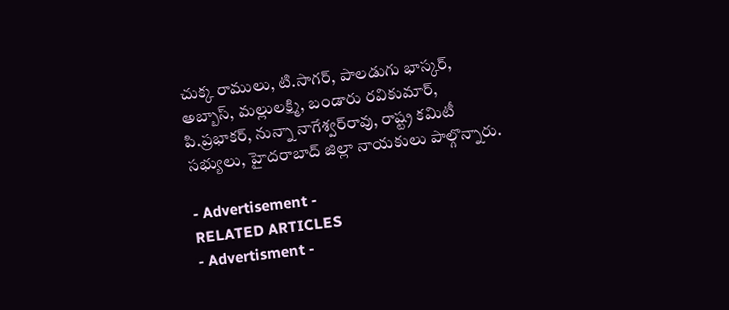చుక్క రాములు, టి.సాగర్‌, పాలడుగు భాస్కర్‌, అబ్బాస్‌, మల్లులక్ష్మి, బండారు రవికుమార్‌, పి.ప్రభాకర్‌, నున్నా నాగేశ్వర్‌‌రావు, రాష్ట్ర కమిటీ సభ్యులు, హైదరాబాద్‌ ‌జిల్లా నాయకులు పాల్గొన్నారు.

- Advertisement -
RELATED ARTICLES
- Advertisment -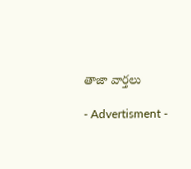తాజా వార్తలు

- Advertisment -